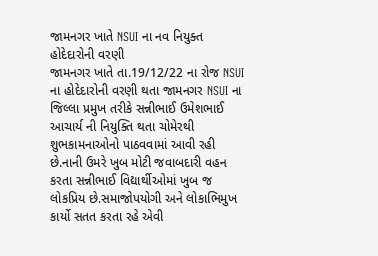જામનગર ખાતે NSUI ના નવ નિયુક્ત હોદેદારોની વરણી
જામનગર ખાતે તા.19/12/22 ના રોજ NSUI ના હોદેદારોની વરણી થતા જામનગર NSUI ના જિલ્લા પ્રમુખ તરીકે સન્નીભાઈ ઉમેશભાઈ આચાર્ય ની નિયુક્તિ થતા ચોમેરથી શુભકામનાઓનો પાઠવવામાં આવી રહી છે.નાની ઉમરે ખુબ મોટી જવાબદારી વહન કરતા સન્નીભાઈ વિદ્યાર્થીઓમાં ખુબ જ લોકપ્રિય છે.સમાજોપયોગી અને લોકાભિમુખ કાર્યો સતત કરતા રહે એવી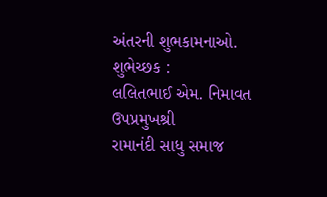અંતરની શુભકામનાઓ.
શુભેચ્છક :
લલિતભાઈ એમ. નિમાવત
ઉપપ્રમુખશ્રી
રામાનંદી સાધુ સમાજ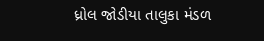ધ્રોલ જોડીયા તાલુકા મંડળ